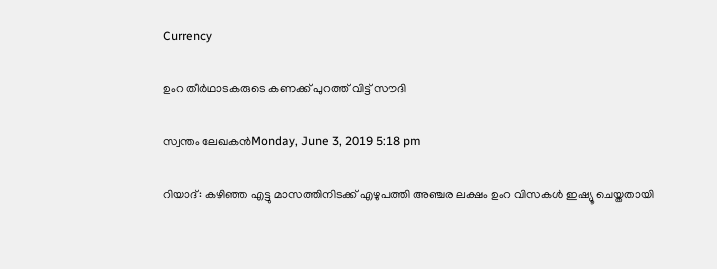Currency

ഉംറ തീര്‍ഥാടകരുടെ കണക്ക് പുറത്ത് വിട്ട് സൗദി

സ്വന്തം ലേഖകന്‍Monday, June 3, 2019 5:18 pm

റിയാദ്: കഴിഞ്ഞ എട്ടു മാസത്തിനിടക്ക് എഴുപത്തി അഞ്ചര ലക്ഷം ഉംറ വിസകള്‍ ഇഷ്യൂ ചെയ്തതായി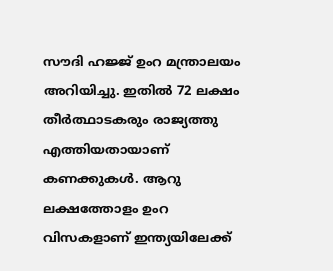സൗദി ഹജ്ജ് ഉംറ മന്ത്രാലയം അറിയിച്ചു. ഇതില്‍ 72 ലക്ഷം തീര്‍ത്ഥാടകരും രാജ്യത്തു എത്തിയതായാണ് കണക്കുകള്‍. ആറു ലക്ഷത്തോളം ഉംറ വിസകളാണ് ഇന്ത്യയിലേക്ക്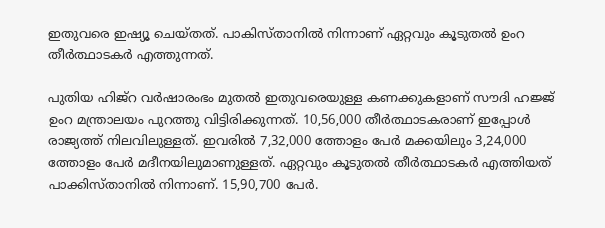ഇതുവരെ ഇഷ്യൂ ചെയ്തത്. പാകിസ്താനില്‍ നിന്നാണ് ഏറ്റവും കൂടുതല്‍ ഉംറ തീര്‍ത്ഥാടകര്‍ എത്തുന്നത്.

പുതിയ ഹിജ്റ വര്‍ഷാരംഭം മുതല്‍ ഇതുവരെയുള്ള കണക്കുകളാണ് സൗദി ഹജ്ജ് ഉംറ മന്ത്രാലയം പുറത്തു വിട്ടിരിക്കുന്നത്. 10,56,000 തീര്‍ത്ഥാടകരാണ് ഇപ്പോള്‍ രാജ്യത്ത് നിലവിലുള്ളത്. ഇവരില്‍ 7,32,000 ത്തോളം പേര്‍ മക്കയിലും 3,24,000 ത്തോളം പേര്‍ മദീനയിലുമാണുള്ളത്. ഏറ്റവും കൂടുതല്‍ തീര്‍ത്ഥാടകര്‍ എത്തിയത് പാക്കിസ്താനില്‍ നിന്നാണ്. 15,90,700 പേര്‍.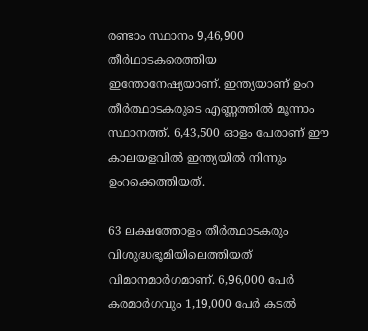രണ്ടാം സ്ഥാനം 9,46,900 തീര്‍ഥാടകരെത്തിയ ഇന്തോനേഷ്യയാണ്. ഇന്ത്യയാണ് ഉംറ തീര്‍ത്ഥാടകരുടെ എണ്ണത്തില്‍ മൂന്നാം സ്ഥാനത്ത്. 6,43,500 ഓളം പേരാണ് ഈ കാലയളവില്‍ ഇന്ത്യയില്‍ നിന്നും ഉംറക്കെത്തിയത്.

63 ലക്ഷത്തോളം തീര്‍ത്ഥാടകരും വിശുദ്ധഭൂമിയിലെത്തിയത് വിമാനമാര്‍ഗമാണ്. 6,96,000 പേര്‍ കരമാര്‍ഗവും 1,19,000 പേര്‍ കടല്‍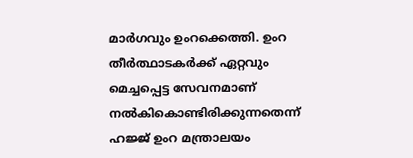മാര്‍ഗവും ഉംറക്കെത്തി. ഉംറ തീര്‍ത്ഥാടകര്‍ക്ക് ഏറ്റവും മെച്ചപ്പെട്ട സേവനമാണ് നല്‍കികൊണ്ടിരിക്കുന്നതെന്ന് ഹജ്ജ് ഉംറ മന്ത്രാലയം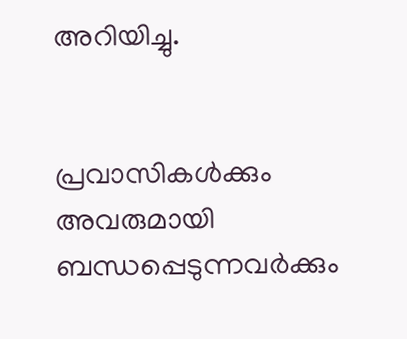അറിയിച്ചു.


പ്രവാസികൾക്കും അവരുമായി ബന്ധപ്പെടുന്നവർക്കും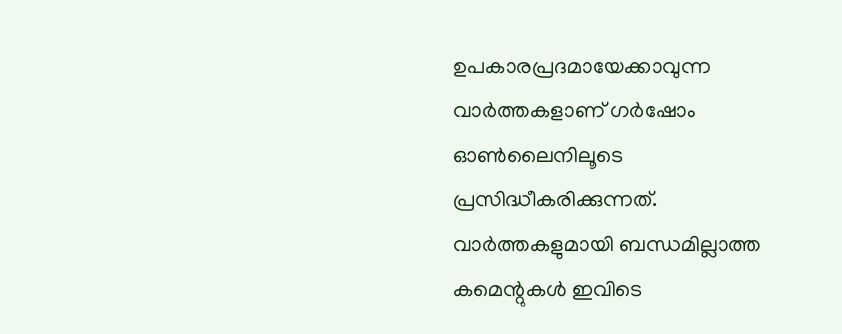ഉപകാരപ്രദമായേക്കാവുന്ന വാർത്തകളാണ് ഗർഷോം ഓൺലൈനിലൂടെ പ്രസിദ്ധീകരിക്കുന്നത്. വാർത്തകളുമായി ബന്ധമില്ലാത്ത കമെന്റുകൾ ഇവിടെ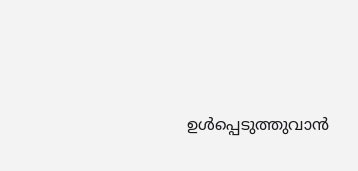ഉൾപ്പെടുത്തുവാൻ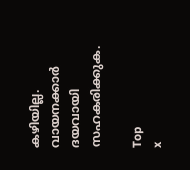കഴിയില്ല. വായനക്കാർ ദയവായി സഹകരിക്കുക.

Top
x